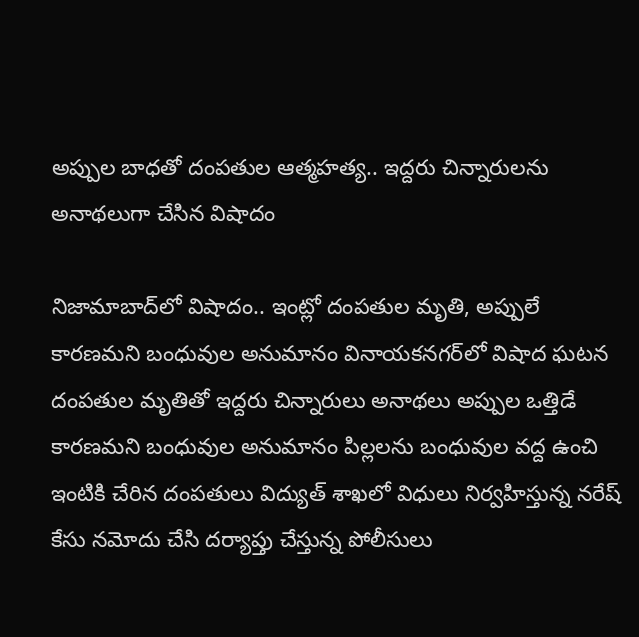అప్పుల బాధతో దంపతుల ఆత్మహత్య.. ఇద్దరు చిన్నారులను అనాథలుగా చేసిన విషాదం

నిజామాబాద్‌లో విషాదం.. ఇంట్లో దంపతుల మృతి, అప్పులే కారణమని బంధువుల అనుమానం వినాయకనగర్‌లో విషాద ఘటన దంపతుల మృతితో ఇద్దరు చిన్నారులు అనాథలు అప్పుల ఒత్తిడే కారణమని బంధువుల అనుమానం పిల్లలను బంధువుల వద్ద ఉంచి ఇంటికి చేరిన దంపతులు విద్యుత్ శాఖలో విధులు నిర్వహిస్తున్న నరేష్ కేసు నమోదు చేసి దర్యాప్తు చేస్తున్న పోలీసులు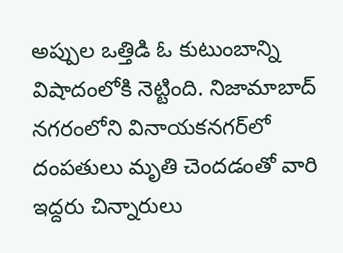అప్పుల ఒత్తిడి ఓ కుటుంబాన్ని విషాదంలోకి నెట్టింది. నిజామాబాద్ నగరంలోని వినాయకనగర్‌లో దంపతులు మృతి చెందడంతో వారి ఇద్దరు చిన్నారులు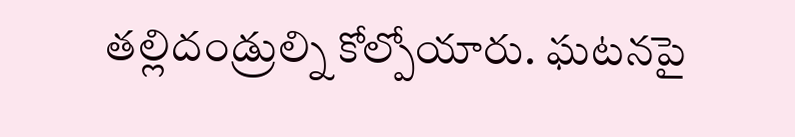తల్లిదండ్రుల్ని కోల్పోయారు. ఘటనపై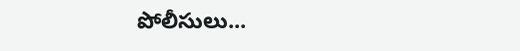పోలీసులు...